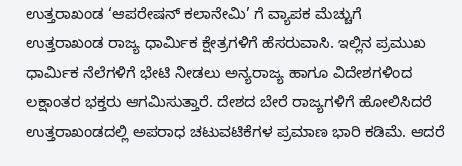ಉತ್ತರಾಖಂಡ ‘ಆಪರೇಷನ್ ಕಲಾನೇಮಿ’ ಗೆ ವ್ಯಾಪಕ ಮೆಚ್ಚುಗೆ
ಉತ್ತರಾಖಂಡ ರಾಜ್ಯ ಧಾರ್ಮಿಕ ಕ್ಷೇತ್ರಗಳಿಗೆ ಹೆಸರುವಾಸಿ. ಇಲ್ಲಿನ ಪ್ರಮುಖ ಧಾರ್ಮಿಕ ನೆಲೆಗಳಿಗೆ ಭೇಟಿ ನೀಡಲು ಅನ್ಯರಾಜ್ಯ ಹಾಗೂ ವಿದೇಶಗಳಿಂದ ಲಕ್ಷಾಂತರ ಭಕ್ತರು ಆಗಮಿಸುತ್ತಾರೆ. ದೇಶದ ಬೇರೆ ರಾಜ್ಯಗಳಿಗೆ ಹೋಲಿಸಿದರೆ ಉತ್ತರಾಖಂಡದಲ್ಲಿ ಅಪರಾಧ ಚಟುವಟಿಕೆಗಳ ಪ್ರಮಾಣ ಭಾರಿ ಕಡಿಮೆ. ಆದರೆ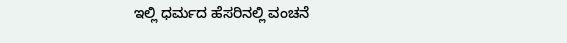ಇಲ್ಲಿ ಧರ್ಮದ ಹೆಸರಿನಲ್ಲಿ ವಂಚನೆ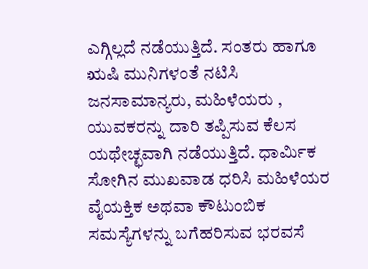ಎಗ್ಗಿಲ್ಲದೆ ನಡೆಯುತ್ತಿದೆ. ಸಂತರು ಹಾಗೂ ಋಷಿ ಮುನಿಗಳಂತೆ ನಟಿಸಿ ಜನಸಾಮಾನ್ಯರು, ಮಹಿಳೆಯರು , ಯುವಕರನ್ನು ದಾರಿ ತಪ್ಪಿಸುವ ಕೆಲಸ ಯಥೇಚ್ಛವಾಗಿ ನಡೆಯುತ್ತಿದೆ. ಧಾರ್ಮಿಕ ಸೋಗಿನ ಮುಖವಾಡ ಧರಿಸಿ ಮಹಿಳೆಯರ ವೈಯಕ್ತಿಕ ಅಥವಾ ಕೌಟುಂಬಿಕ ಸಮಸ್ಯೆಗಳನ್ನು ಬಗೆಹರಿಸುವ ಭರವಸೆ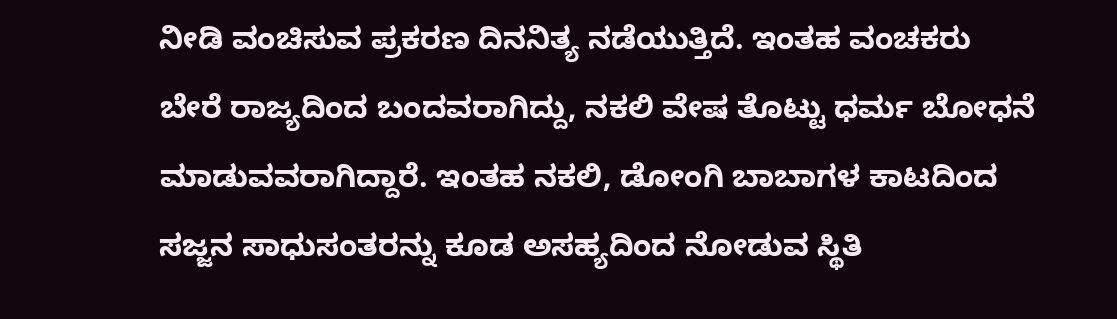ನೀಡಿ ವಂಚಿಸುವ ಪ್ರಕರಣ ದಿನನಿತ್ಯ ನಡೆಯುತ್ತಿದೆ. ಇಂತಹ ವಂಚಕರು ಬೇರೆ ರಾಜ್ಯದಿಂದ ಬಂದವರಾಗಿದ್ದು, ನಕಲಿ ವೇಷ ತೊಟ್ಟು ಧರ್ಮ ಬೋಧನೆ ಮಾಡುವವರಾಗಿದ್ದಾರೆ. ಇಂತಹ ನಕಲಿ, ಡೋಂಗಿ ಬಾಬಾಗಳ ಕಾಟದಿಂದ ಸಜ್ಜನ ಸಾಧುಸಂತರನ್ನು ಕೂಡ ಅಸಹ್ಯದಿಂದ ನೋಡುವ ಸ್ಥಿತಿ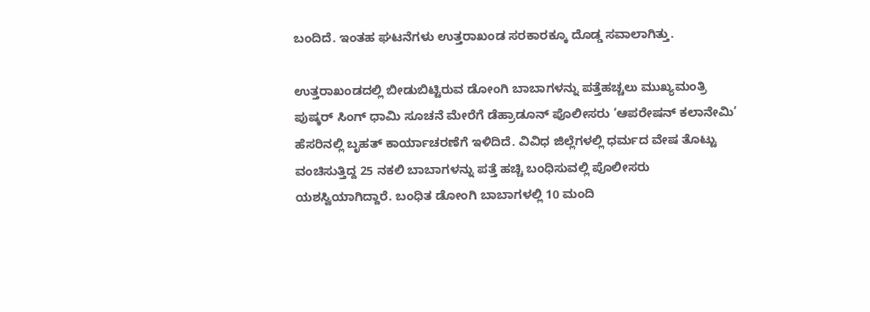ಬಂದಿದೆ. ಇಂತಹ ಘಟನೆಗಳು ಉತ್ತರಾಖಂಡ ಸರಕಾರಕ್ಕೂ ದೊಡ್ಡ ಸವಾಲಾಗಿತ್ತು.

ಉತ್ತರಾಖಂಡದಲ್ಲಿ ಬೀಡುಬಿಟ್ಟಿರುವ ಡೋಂಗಿ ಬಾಬಾಗಳನ್ನು ಪತ್ತೆಹಚ್ಚಲು ಮುಖ್ಯಮಂತ್ರಿ ಪುಷ್ಕರ್ ಸಿಂಗ್ ಧಾಮಿ ಸೂಚನೆ ಮೇರೆಗೆ ಡೆಹ್ರಾಡೂನ್ ಪೊಲೀಸರು ‘ಆಪರೇಷನ್ ಕಲಾನೇಮಿ’ ಹೆಸರಿನಲ್ಲಿ ಬೃಹತ್ ಕಾರ್ಯಾಚರಣೆಗೆ ಇಳಿದಿದೆ. ವಿವಿಧ ಜಿಲ್ಲೆಗಳಲ್ಲಿ ಧರ್ಮದ ವೇಷ ತೊಟ್ಟು ವಂಚಿಸುತ್ತಿದ್ದ 25 ನಕಲಿ ಬಾಬಾಗಳನ್ನು ಪತ್ತೆ ಹಚ್ಚಿ ಬಂಧಿಸುವಲ್ಲಿ ಪೊಲೀಸರು ಯಶಸ್ವಿಯಾಗಿದ್ದಾರೆ. ಬಂಧಿತ ಡೋಂಗಿ ಬಾಬಾಗಳಲ್ಲಿ 10 ಮಂದಿ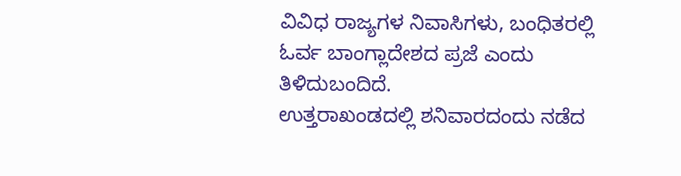ವಿವಿಧ ರಾಜ್ಯಗಳ ನಿವಾಸಿಗಳು, ಬಂಧಿತರಲ್ಲಿ ಓರ್ವ ಬಾಂಗ್ಲಾದೇಶದ ಪ್ರಜೆ ಎಂದು ತಿಳಿದುಬಂದಿದೆ.
ಉತ್ತರಾಖಂಡದಲ್ಲಿ ಶನಿವಾರದಂದು ನಡೆದ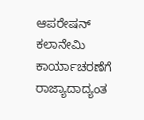ಆಪರೇಷನ್ ಕಲಾನೇಮಿ ಕಾರ್ಯಾಚರಣೆಗೆ ರಾಜ್ಯಾದಾದ್ಯಂತ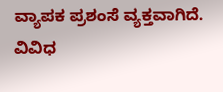ವ್ಯಾಪಕ ಪ್ರಶಂಸೆ ವ್ಯಕ್ತವಾಗಿದೆ. ವಿವಿಧ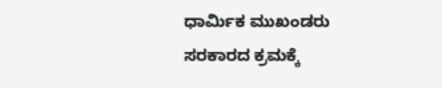ಧಾರ್ಮಿಕ ಮುಖಂಡರು ಸರಕಾರದ ಕ್ರಮಕ್ಕೆ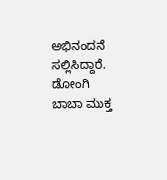ಅಭಿನಂದನೆ ಸಲ್ಲಿಸಿದ್ದಾರೆ. ಡೋಂಗಿ ಬಾಬಾ ಮುಕ್ತ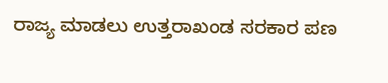ರಾಜ್ಯ ಮಾಡಲು ಉತ್ತರಾಖಂಡ ಸರಕಾರ ಪಣ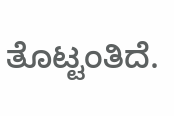ತೊಟ್ಟಂತಿದೆ.